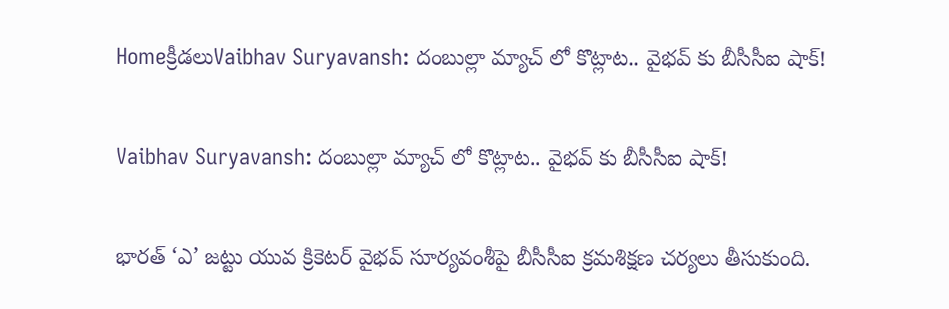Homeక్రీడలుVaibhav Suryavansh: దంబుల్లా మ్యాచ్ లో కొట్లాట.. వైభవ్‌ కు బీసీసీఐ షాక్!

Vaibhav Suryavansh: దంబుల్లా మ్యాచ్ లో కొట్లాట.. వైభవ్‌ కు బీసీసీఐ షాక్!

భారత్ ‘ఎ’ జట్టు యువ క్రికెటర్ వైభవ్ సూర్యవంశీపై బీసీసీఐ క్రమశిక్షణ చర్యలు తీసుకుంది.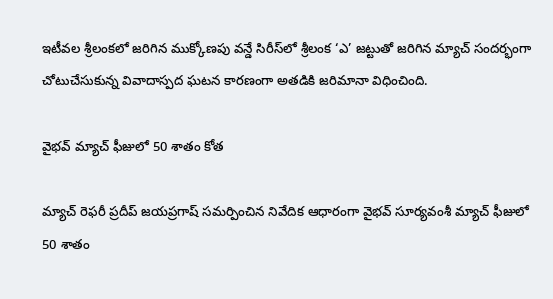ఇటీవల శ్రీలంకలో జరిగిన ముక్కోణపు వన్డే సిరీస్‌లో శ్రీలంక ‘ఎ’ జట్టుతో జరిగిన మ్యాచ్ సందర్భంగా చోటుచేసుకున్న వివాదాస్పద ఘటన కారణంగా అతడికి జరిమానా విధించింది.

వైభవ్ మ్యాచ్ ఫీజులో 50 శాతం కోత

మ్యాచ్ రెఫరీ ప్రదీప్ జయప్రగాష్ సమర్పించిన నివేదిక ఆధారంగా వైభవ్ సూర్యవంశీ మ్యాచ్ ఫీజులో 50 శాతం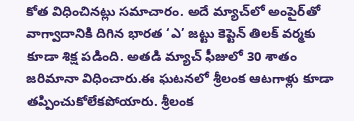కోత విధించినట్లు సమాచారం. అదే మ్యాచ్‌లో అంపైర్‌తో వాగ్వాదానికి దిగిన భారత ‘ఎ’ జట్టు కెప్టెన్ తిలక్ వర్మకు కూడా శిక్ష పడింది. అతడి మ్యాచ్ ఫీజులో 30 శాతం జరిమానా విధించారు.ఈ ఘటనలో శ్రీలంక ఆటగాళ్లు కూడా తప్పించుకోలేకపోయారు. శ్రీలంక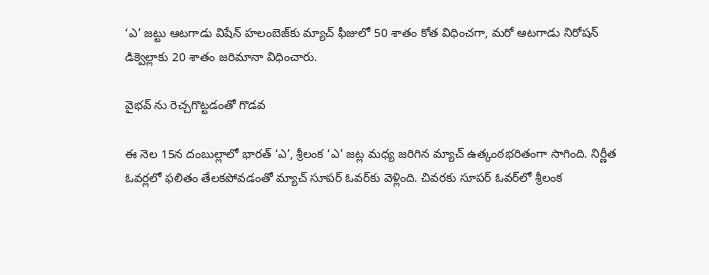‘ఎ’ జట్టు ఆటగాడు విషేన్ హలంబెజ్‌కు మ్యాచ్ ఫీజులో 50 శాతం కోత విధించగా, మరో ఆటగాడు నిరోషన్ డిక్వెల్లాకు 20 శాతం జరిమానా విధించారు.

వైభవ్ ను రెచ్చగొట్టడంతో గొడవ

ఈ నెల 15న దంబుల్లాలో భారత్ ‘ఎ’, శ్రీలంక ‘ఎ’ జట్ల మధ్య జరిగిన మ్యాచ్ ఉత్కంఠభరితంగా సాగింది. నిర్ణీత ఓవర్లలో ఫలితం తేలకపోవడంతో మ్యాచ్ సూపర్ ఓవర్‌కు వెళ్లింది. చివరకు సూపర్ ఓవర్‌లో శ్రీలంక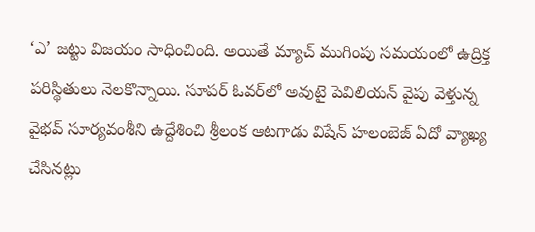‘ఎ’ జట్టు విజయం సాధించింది. అయితే మ్యాచ్ ముగింపు సమయంలో ఉద్రిక్త పరిస్థితులు నెలకొన్నాయి. సూపర్ ఓవర్‌లో అవుటై పెవిలియన్ వైపు వెళ్తున్న వైభవ్ సూర్యవంశీని ఉద్దేశించి శ్రీలంక ఆటగాడు విషేన్ హలంబెజ్ ఏదో వ్యాఖ్య చేసినట్లు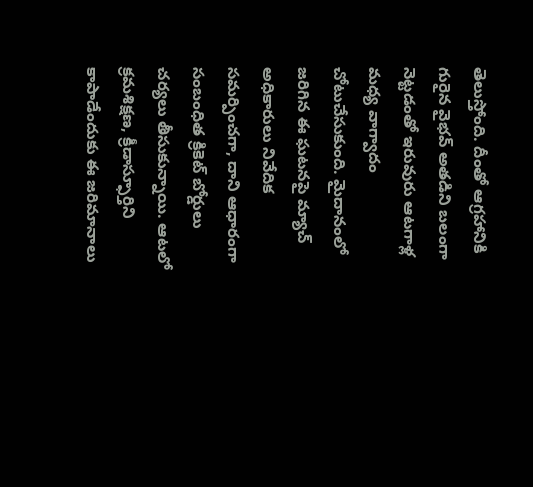తెలుస్తోంది. దీంతో ఆగ్రహానికి గురైన వైభవ్ అతడిని బలంగా నెట్టడంతో ఇరువురు ఆటగాళ్ల మధ్య వాగ్వాదం చోటుచేసుకుంది. మైదానంలో జరిగిన ఈ ఘటనపై మ్యాచ్ అధికారులు నివేదిక సమర్పించగా, దాని ఆధారంగా సంబంధిత క్రికెట్ బోర్డులు చర్యలు తీసుకున్నాయి. ఆటలో క్రమశిక్షణ, క్రీడాస్ఫూర్తిని కాపాడేందుకు ఈ జరిమానాలు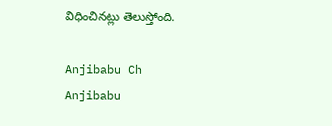విధించినట్లు తెలుస్తోంది.

Anjibabu Ch
Anjibabu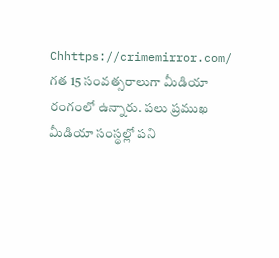Chhttps://crimemirror.com/
గత 15 సంవత్సరాలుగా మీడియా రంగంలో ఉన్నారు. పలు ప్రముఖ మీడియా సంస్థల్లో పని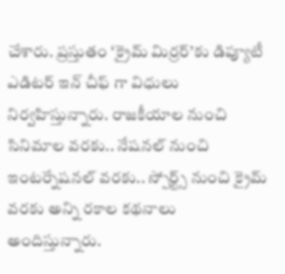చేశారు. ప్రస్తుతం ‘క్రైమ్ మిర్రర్’కు డిప్యూటీ ఎడిటర్ ఇన్ చీఫ్ గా విధులు నిర్వహిస్తున్నారు. రాజకీయాల నుంచి సినిమాల వరకు.. నేషనల్ నుంచి ఇంటర్నేషనల్ వరకు.. స్పోర్ట్స్ నుంచి క్రైమ్ వరకు అన్ని రకాల కథనాలు అందిస్తున్నారు.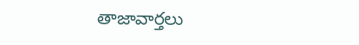తాజావార్తలు